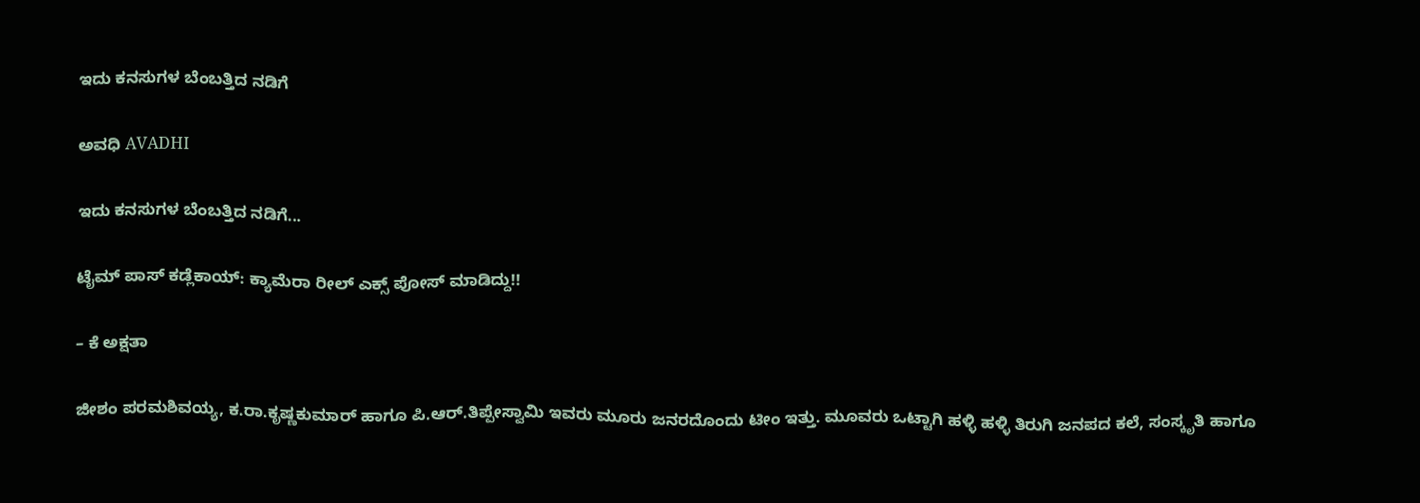ಇದು ಕನಸುಗಳ ಬೆಂಬತ್ತಿದ ನಡಿಗೆ‍

ಅವಧಿ AVADHI

ಇದು ಕನಸುಗಳ ಬೆಂಬತ್ತಿದ ನಡಿಗೆ...

ಟೈಮ್ ಪಾಸ್ ಕಡ್ಲೆಕಾಯ್: ಕ್ಯಾಮೆರಾ ರೀಲ್ ಎಕ್ಸ್ ಪೋಸ್ ಮಾಡಿದ್ದು!!

– ಕೆ ಅಕ್ಷತಾ

ಜೀಶಂ ಪರಮಶಿವಯ್ಯ, ಕ.ರಾ.ಕೃಷ್ಣಕುಮಾರ್ ಹಾಗೂ ಪಿ.ಆರ್.ತಿಪ್ಪೇಸ್ವಾಮಿ ಇವರು ಮೂರು ಜನರದೊಂದು ಟೀಂ ಇತ್ತು. ಮೂವರು ಒಟ್ಟಾಗಿ ಹಳ್ಳಿ ಹಳ್ಳಿ ತಿರುಗಿ ಜನಪದ ಕಲೆ, ಸಂಸ್ಕೃತಿ ಹಾಗೂ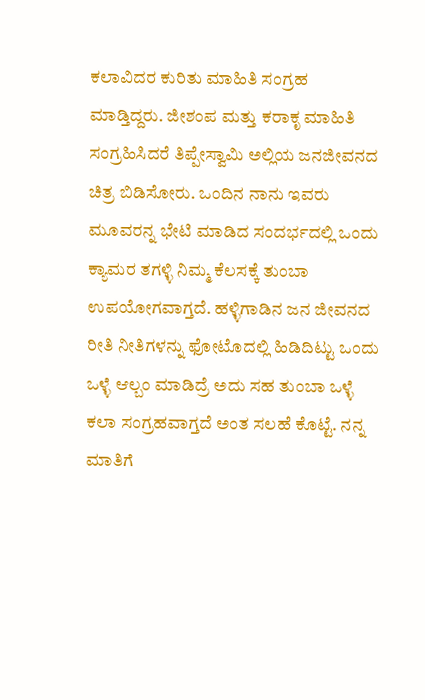ಕಲಾವಿದರ ಕುರಿತು ಮಾಹಿತಿ ಸಂಗ್ರಹ ಮಾಡ್ತಿದ್ದರು. ಜೀಶಂಪ ಮತ್ತು ಕರಾಕೃ ಮಾಹಿತಿ ಸಂಗ್ರಹಿಸಿದರೆ ತಿಪ್ಪೇಸ್ವಾಮಿ ಅಲ್ಲಿಯ ಜನಜೀವನದ ಚಿತ್ರ ಬಿಡಿಸೋರು. ಒಂದಿನ ನಾನು ಇವರು ಮೂವರನ್ನ ಭೇಟಿ ಮಾಡಿದ ಸಂದರ್ಭದಲ್ಲಿ ಒಂದು ಕ್ಯಾಮರ ತಗಳ್ಳಿ ನಿಮ್ಮ ಕೆಲಸಕ್ಕೆ ತುಂಬಾ ಉಪಯೋಗವಾಗ್ತದೆ. ಹಳ್ಳಿಗಾಡಿನ ಜನ ಜೀವನದ ರೀತಿ ನೀತಿಗಳನ್ನು ಫೋಟೊದಲ್ಲಿ ಹಿಡಿದಿಟ್ಟು ಒಂದು ಒಳ್ಳೆ ಆಲ್ಬಂ ಮಾಡಿದ್ರೆ ಅದು ಸಹ ತುಂಬಾ ಒಳ್ಳೆ ಕಲಾ ಸಂಗ್ರಹವಾಗ್ತದೆ ಅಂತ ಸಲಹೆ ಕೊಟ್ಟೆ. ನನ್ನ ಮಾತಿಗೆ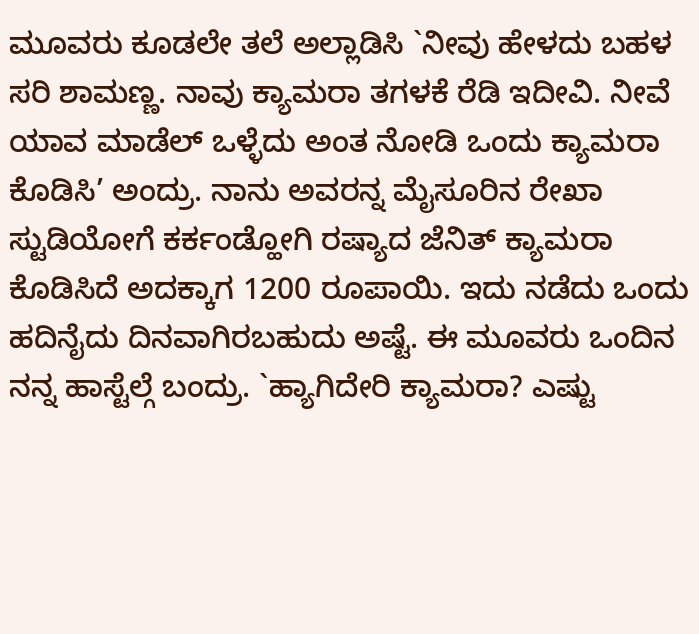ಮೂವರು ಕೂಡಲೇ ತಲೆ ಅಲ್ಲಾಡಿಸಿ `ನೀವು ಹೇಳದು ಬಹಳ ಸರಿ ಶಾಮಣ್ಣ. ನಾವು ಕ್ಯಾಮರಾ ತಗಳಕೆ ರೆಡಿ ಇದೀವಿ. ನೀವೆ ಯಾವ ಮಾಡೆಲ್ ಒಳ್ಳೆದು ಅಂತ ನೋಡಿ ಒಂದು ಕ್ಯಾಮರಾ ಕೊಡಿಸಿ’ ಅಂದ್ರು. ನಾನು ಅವರನ್ನ ಮೈಸೂರಿನ ರೇಖಾ ಸ್ಟುಡಿಯೋಗೆ ಕರ್ಕಂಡ್ಹೋಗಿ ರಷ್ಯಾದ ಜೆನಿತ್ ಕ್ಯಾಮರಾ ಕೊಡಿಸಿದೆ ಅದಕ್ಕಾಗ 1200 ರೂಪಾಯಿ. ಇದು ನಡೆದು ಒಂದು ಹದಿನೈದು ದಿನವಾಗಿರಬಹುದು ಅಷ್ಟೆ. ಈ ಮೂವರು ಒಂದಿನ ನನ್ನ ಹಾಸ್ಟೆಲ್ಗೆ ಬಂದ್ರು. `ಹ್ಯಾಗಿದೇರಿ ಕ್ಯಾಮರಾ? ಎಷ್ಟು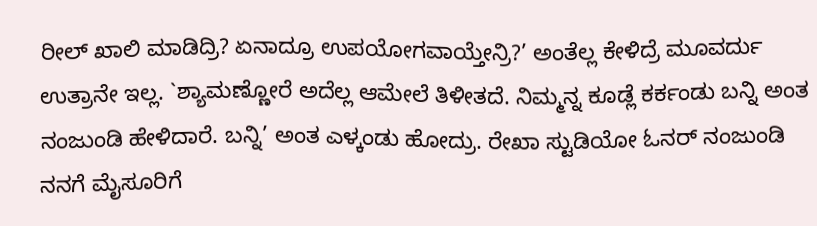ರೀಲ್ ಖಾಲಿ ಮಾಡಿದ್ರಿ? ಏನಾದ್ರೂ ಉಪಯೋಗವಾಯ್ತೇನ್ರಿ?’ ಅಂತೆಲ್ಲ ಕೇಳಿದ್ರೆ ಮೂವರ್ದು ಉತ್ರಾನೇ ಇಲ್ಲ. `ಶ್ಯಾಮಣ್ಣೋರೆ ಅದೆಲ್ಲ ಆಮೇಲೆ ತಿಳೀತದೆ. ನಿಮ್ಮನ್ನ ಕೂಡ್ಲೆ ಕರ್ಕಂಡು ಬನ್ನಿ ಅಂತ ನಂಜುಂಡಿ ಹೇಳಿದಾರೆ. ಬನ್ನಿ’ ಅಂತ ಎಳ್ಕಂಡು ಹೋದ್ರು. ರೇಖಾ ಸ್ಟುಡಿಯೋ ಓನರ್ ನಂಜುಂಡಿ ನನಗೆ ಮೈಸೂರಿಗೆ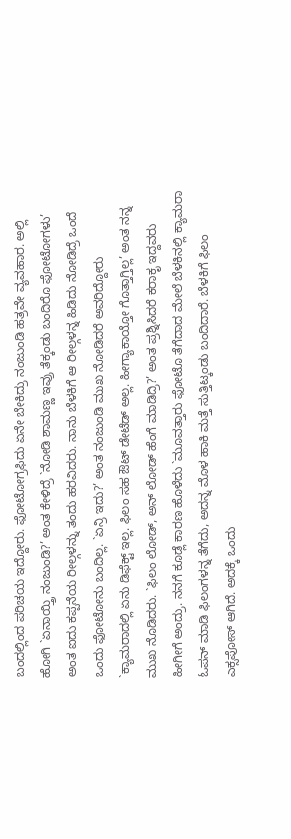ಬಂದಲ್ಲಿಂದ ಪರಿಚಯ ಇದ್ದೋರು. ಫೋಟೋಗ್ರಫಿದು ಏನೇ ಬೇಕಿದ್ರು ನಂಜುಂಡಿ ಹತ್ರವೇ ವ್ಯವಹಾರ. ಅಲ್ಲಿ ಹೋಗಿ `ಏನಾಯ್ತ್ರಿ ನಂಜುಂಡಿ?’ ಅಂತ ಕೇಳಿದ್ರೆ `ನೋಡಿ ಶಾಮಣ್ಣ ಇವ್ರು ತೆಕ್ಕಂಡು ಬಂದಿರೊ ಫೋಟೋಗಳು’ ಅಂತ ಐದು ಕಪ್ಪನೆಯ ರೀಲ್ಗಳನ್ನು ತಂದು ಹರವಿದರು. ನಾನು ಬೆಳಕಿಗೆ ಆ ರೀಲ್ಗಳನ್ನ ಹಿಡಿದು ನೋಡಿದ್ರೆ ಒಂದೆ ಒಂದು ಫೋಟೋನು ಬಂದಿಲ್ಲ. `ಏನ್ರಿ ಇದು?’ ಅಂತ ನಂಜುಂಡಿ ಮುಖ ನೋಡಿದರೆ ಅವರಿದ್ದೋರು `ಕ್ಯಾಮರಾದಲ್ಲಿ ಏನು ಡಿಫೆಕ್ಟ್ ಇಲ್ಲ. ಫಿಲಂ ಸಹ ಔಟ್ ಡೇಟೆಡ್ ಅಲ್ಲ. ಹೀಗ್ಯಾಕಾಯ್ತೋ ಗೊತ್ತಾಗ್ತಿಲ್ಲ’ ಅಂತ ನನ್ನ ಮುಖ ನೊಡಿದರು. `ಫಿಲಂ ಲೋಡ್, ಅನ್ ಲೋಡ್ ಹೆಂಗೆ ಮಾಡಿದ್ರಿ?’ ಅಂತ ಪ್ರಶ್ನಿಸಿದರೆ ಕರಾಕೃ ಇದ್ದವರು ಹೀಗೀಗೆ ಅಂದ್ರು. ನನಗೆ ಕೂಡ್ಲೆ ಕಾರಣ ಹೊಳೆದು `ಮೂವತ್ತಾರು ಫೋಟೊ ತೆಗೆದಾದ ಮೇಲೆ ಬೆಳಕಿನಲ್ಲಿ ಕ್ಯಾಮರಾ ಓಪನ್ ಮಾಡಿ ಫಿಲಂಗಳನ್ನ ತೆಗೆದು, ಅದನ್ನ ಮೊಳ ಹಾಕಿ ಮತ್ತೆ ಸುತ್ತಿಟ್ಕಂಡು ಬಂದಿದಾರೆ. ಬೆಳಕಿಗೆ ಫಿಲಂ ಎಕ್ಸಪೋಸ್ ಆಗಿದೆ. ಅದಕ್ಕೆ ಒಂದು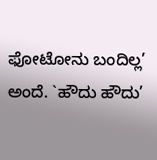ಫೋಟೋನು ಬಂದಿಲ್ಲ’ ಅಂದೆ. `ಹೌದು ಹೌದು’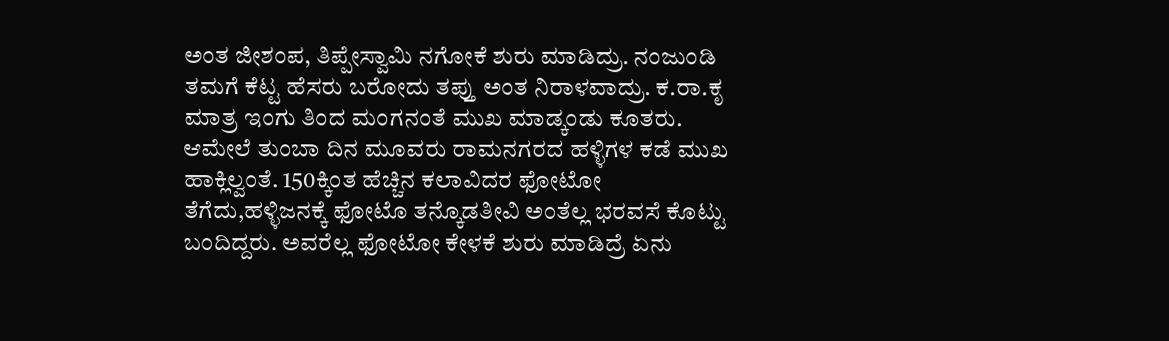ಅಂತ ಜೀಶಂಪ, ತಿಪ್ಪೇಸ್ವಾಮಿ ನಗೋಕೆ ಶುರು ಮಾಡಿದ್ರು. ನಂಜುಂಡಿ ತಮಗೆ ಕೆಟ್ಟ ಹೆಸರು ಬರೋದು ತಪ್ತು ಅಂತ ನಿರಾಳವಾದ್ರು. ಕ.ರಾ.ಕೃ ಮಾತ್ರ ಇಂಗು ತಿಂದ ಮಂಗನಂತೆ ಮುಖ ಮಾಡ್ಕಂಡು ಕೂತರು. ಆಮೇಲೆ ತುಂಬಾ ದಿನ ಮೂವರು ರಾಮನಗರದ ಹಳ್ಳಿಗಳ ಕಡೆ ಮುಖ ಹಾಕ್ಲಿಲ್ವಂತೆ. 150ಕ್ಕಿಂತ ಹೆಚ್ಚಿನ ಕಲಾವಿದರ ಫೋಟೋ ತೆಗೆದು,ಹಳ್ಳಿಜನಕ್ಕೆ ಫೋಟೊ ತನ್ಕೊಡತೀವಿ ಅಂತೆಲ್ಲ ಭರವಸೆ ಕೊಟ್ಟು ಬಂದಿದ್ದರು. ಅವರೆಲ್ಲ ಫೋಟೋ ಕೇಳಕೆ ಶುರು ಮಾಡಿದ್ರೆ ಏನು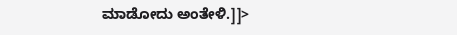ಮಾಡೋದು ಅಂತೇಳಿ.]]>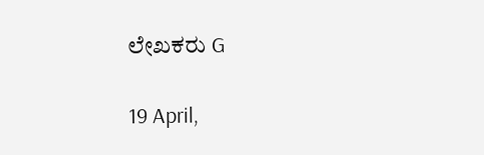ಲೇಖಕರು G

19 April,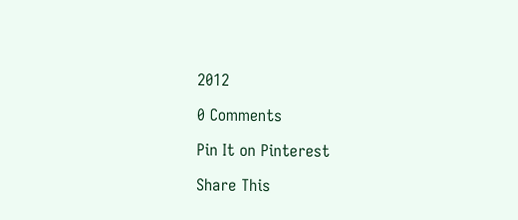2012

0 Comments

Pin It on Pinterest

Share This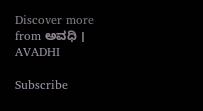Discover more from ಅವಧಿ । AVADHI

Subscribe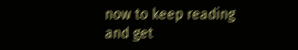now to keep reading and get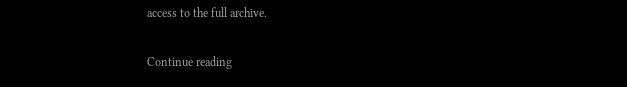access to the full archive.

Continue reading